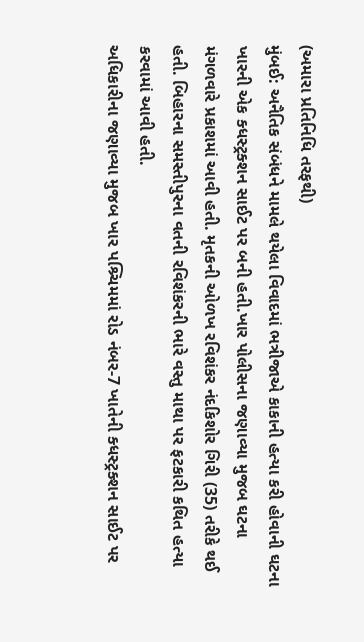(અમારા પ્રતિનિધિ તરફથી)
મુંબઈ: અનૈતિક સંબંધને મામલે થયેલા વિવાદમાં ભત્રીજાએ કાકાની હત્યા કરી હોવાની ઘટના ખારની એક ક્ધસ્ટ્રક્શન સાઈટ પર બની હતી.ખાર પોલીસના જણાવ્યા મુજબ ઘટના મંગળવારે પ્રકાશમાં આવી હતી. મૃતકની ઓળખ રવિશંકર નંદકિશોર ગિરી (35) તરીકે થઈ હતી. બિહારના સમસ્તીપુરના વતની રવિશંકરની ભારે વસ્તુ માથા પર ફટકારી કથિત હત્યા કરવામાં આવી હતી.
અધિકારીના જણાવ્યા મુજબ ખાર પશ્ર્ચિમમાં રોડ નંબર-7 ખાતેની ક્ધસ્ટ્રક્શન સાઈટ પર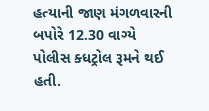હત્યાની જાણ મંગળવારની બપોરે 12.30 વાગ્યે પોલીસ ક્ધટ્રોલ રૂમને થઈ હતી.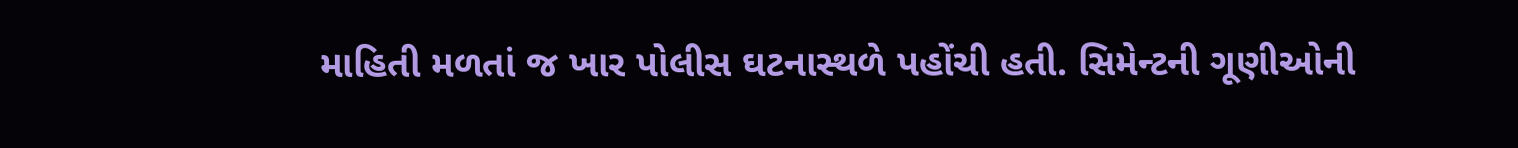માહિતી મળતાં જ ખાર પોલીસ ઘટનાસ્થળે પહોંચી હતી. સિમેન્ટની ગૂણીઓની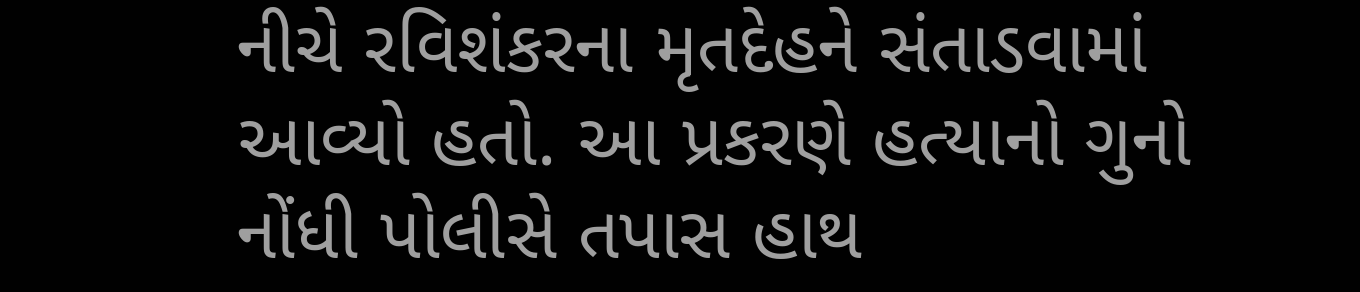નીચે રવિશંકરના મૃતદેહને સંતાડવામાં આવ્યો હતો. આ પ્રકરણે હત્યાનો ગુનો નોંધી પોલીસે તપાસ હાથ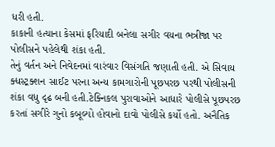ધરી હતી.
કાકાની હત્યાના કેસમાં ફરિયાદી બનેલા સગીર વયના ભત્રીજા પર પોલીસને પહેલેથી શંકા હતી.
તેનું વર્તન અને નિવેદનમાં વારંવાર વિસંગતિ જણાતી હતી. એ સિવાય ક્ધસ્ટ્રક્શન સાઈટ પરના અન્ય કામગારોની પૂછપરછ પરથી પોલીસની શંકા વધુ દૃઢ બની હતી.ટેક્નિકલ પુરાવાઓને આધારે પોલીસે પૂછપરછ કરતાં સગીરે ગુનો કબૂલ્યો હોવાનો દાવો પોલીસે કર્યો હતો. અનૈતિક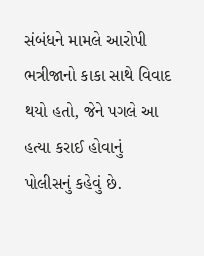સંબંધને મામલે આરોપી ભત્રીજાનો કાકા સાથે વિવાદ થયો હતો, જેને પગલે આ હત્યા કરાઈ હોવાનું પોલીસનું કહેવું છે.